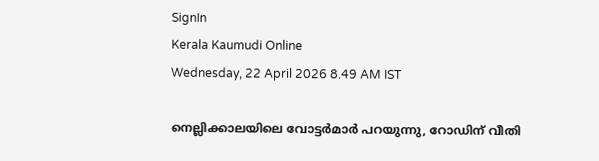SignIn
Kerala Kaumudi Online
Wednesday, 22 April 2026 8.49 AM IST

നെല്ലിക്കാലയിലെ വോട്ടർമാർ പറയുന്നു, റോഡിന് വീതി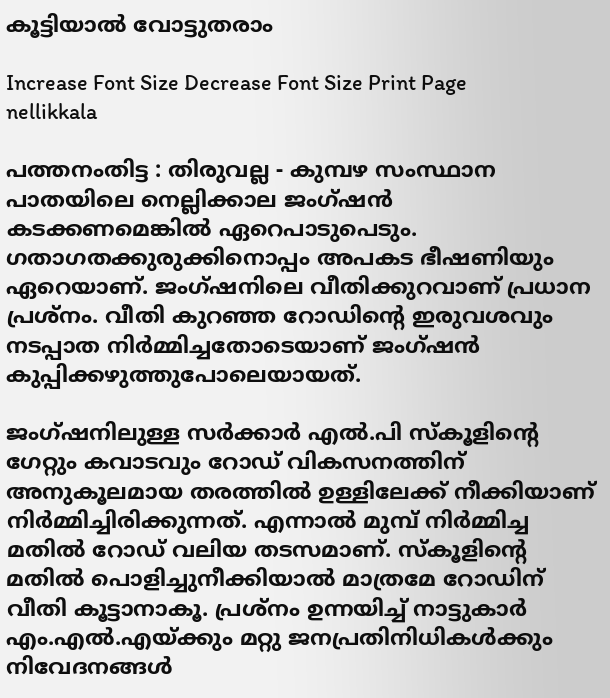കൂട്ടിയാൽ വോട്ടുതരാം

Increase Font Size Decrease Font Size Print Page
nellikkala

പത്തനംതിട്ട : തിരുവല്ല - കുമ്പഴ സംസ്ഥാന പാതയിലെ നെല്ലിക്കാല ജംഗ്ഷൻ കടക്കണമെങ്കിൽ ഏറെപാടുപെടും. ഗതാഗതക്കുരുക്കിനൊപ്പം അപകട ഭീഷണിയും ഏറെയാണ്. ജംഗ്ഷനിലെ വീതിക്കുറവാണ് പ്രധാന പ്രശ്നം. വീതി കുറഞ്ഞ റോഡിന്റെ ഇരുവശവും നടപ്പാത നിർമ്മിച്ചതോടെയാണ് ജംഗ്ഷൻ കുപ്പിക്കഴുത്തുപോലെയായത്.

ജംഗ്ഷനിലുള്ള സർക്കാർ എൽ.പി സ്‌കൂളിന്റെ ഗേറ്റും കവാടവും റോഡ് വികസനത്തിന് അനുകൂലമായ തരത്തിൽ ഉള്ളിലേക്ക് നീക്കിയാണ് നിർമ്മിച്ചിരിക്കുന്നത്. എന്നാൽ മുമ്പ് നിർമ്മിച്ച മതിൽ റോഡ് വലിയ തടസമാണ്. സ്‌കൂളിന്റെ മതിൽ പൊളിച്ചുനീക്കിയാൽ മാത്രമേ റോഡിന് വീതി കൂട്ടാനാകൂ. പ്രശ്നം ഉന്നയിച്ച് നാട്ടുകാർ എം.എൽ.എയ്ക്കും മറ്റു ജനപ്രതിനിധികൾക്കും നിവേദനങ്ങൾ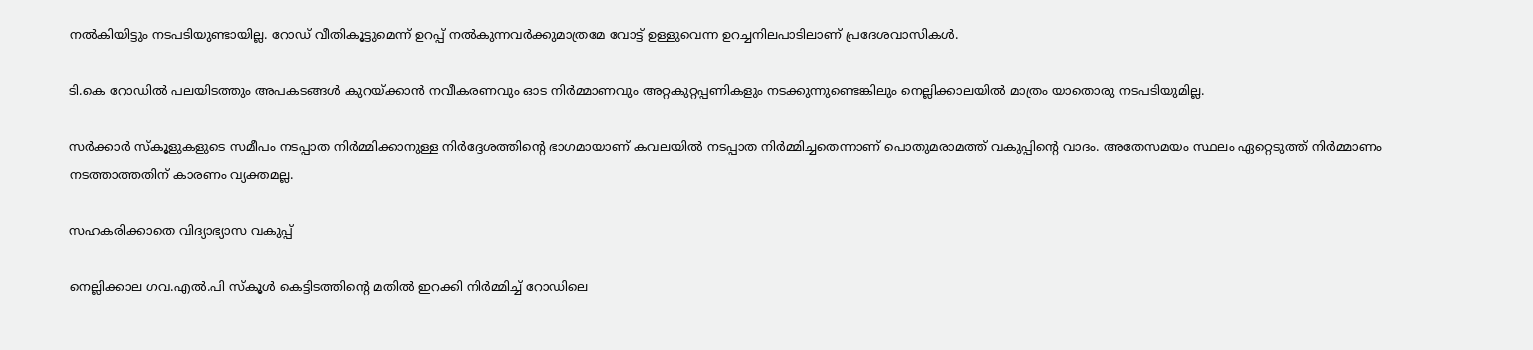നൽകിയിട്ടും നടപടിയുണ്ടായില്ല. റോഡ് വീതികൂട്ടുമെന്ന് ഉറപ്പ് നൽകുന്നവർക്കുമാത്രമേ വോട്ട് ഉള്ളുവെന്ന ഉറച്ചനിലപാ‌ടിലാണ് പ്രദേശവാസികൾ.

ടി.കെ റോഡിൽ പലയിടത്തും അപകടങ്ങൾ കുറയ്ക്കാൻ നവീകരണവും ഓട നിർമ്മാണവും അറ്റകുറ്റപ്പണികളും നടക്കുന്നുണ്ടെങ്കിലും നെല്ലിക്കാലയിൽ മാത്രം യാതൊരു നടപടിയുമില്ല.

സർക്കാർ സ്‌കൂളുകളുടെ സമീപം നടപ്പാത നിർമ്മിക്കാനുള്ള നിർദ്ദേശത്തിന്റെ ഭാഗമായാണ് കവലയിൽ നടപ്പാത നിർമ്മിച്ചതെന്നാണ് പൊതുമരാമത്ത് വകുപ്പിന്റെ വാദം. അതേസമയം സ്ഥലം ഏറ്റെടുത്ത് നിർമ്മാണം നടത്താത്തതിന് കാരണം വ്യക്തമല്ല.

സഹകരിക്കാതെ വിദ്യാഭ്യാസ വകുപ്പ്

നെല്ലിക്കാല ഗവ.എൽ.പി സ്കൂൾ കെട്ടിടത്തിന്റെ മതിൽ ഇറക്കി നിർമ്മിച്ച് റോഡിലെ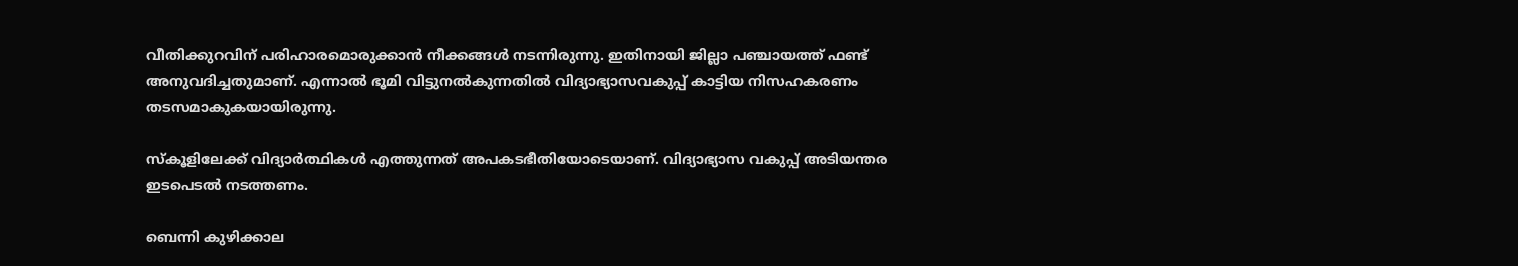വീതിക്കുറവിന് പരിഹാരമൊരുക്കാൻ നീക്കങ്ങൾ നടന്നിരുന്നു. ഇതിനായി ജില്ലാ പഞ്ചായത്ത് ഫണ്ട് അനുവദിച്ചതുമാണ്. എന്നാൽ ഭൂമി വിട്ടുനൽകുന്നതിൽ വിദ്യാഭ്യാസവകുപ്പ് കാട്ടിയ നിസഹകരണം തടസമാകുകയായിരുന്നു.

സ്കൂളിലേക്ക് വിദ്യാർത്ഥികൾ എത്തുന്നത് അപകടഭീതിയോടെയാണ്. വിദ്യാഭ്യാസ വകുപ്പ് അടിയന്തര ഇടപെടൽ നടത്തണം.

ബെന്നി കുഴിക്കാല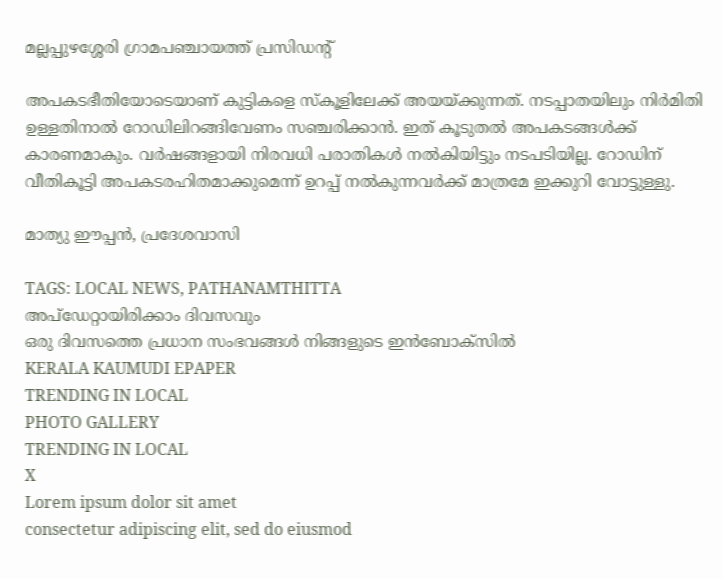മല്ലപ്പുഴശ്ശേരി ഗ്രാമപഞ്ചായത്ത് പ്രസിഡന്റ്

അപകടഭീതിയോടെയാണ് കുട്ടികളെ സ്‌കൂളിലേക്ക് അയയ്ക്കുന്നത്. നടപ്പാതയിലും നിർമിതി ഉള്ളതിനാൽ റോഡിലിറങ്ങിവേണം സഞ്ചരിക്കാൻ. ഇത് കൂടുതൽ അപകടങ്ങൾക്ക് കാരണമാകും. വർഷങ്ങളായി നിരവധി പരാതികൾ നൽകിയിട്ടും നടപടിയില്ല. റോഡിന് വീതികൂട്ടി അപകടരഹിതമാക്കുമെന്ന് ഉറപ്പ് നൽകുന്നവർക്ക് മാത്രമേ ഇക്കുറി വോട്ടുള്ളു.

മാത്യു ഈപ്പൻ, പ്രദേശവാസി

TAGS: LOCAL NEWS, PATHANAMTHITTA
അപ്ഡേറ്റായിരിക്കാം ദിവസവും
ഒരു ദിവസത്തെ പ്രധാന സംഭവങ്ങൾ നിങ്ങളുടെ ഇൻബോക്സിൽ
KERALA KAUMUDI EPAPER
TRENDING IN LOCAL
PHOTO GALLERY
TRENDING IN LOCAL
X
Lorem ipsum dolor sit amet
consectetur adipiscing elit, sed do eiusmod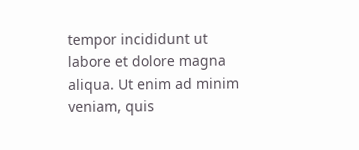tempor incididunt ut labore et dolore magna aliqua. Ut enim ad minim veniam, quis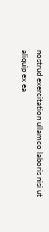nostrud exercitation ullamco laboris nisi ut aliquip ex ea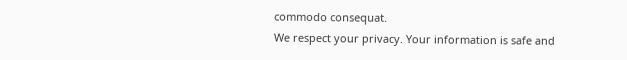commodo consequat.
We respect your privacy. Your information is safe and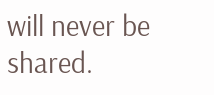will never be shared.